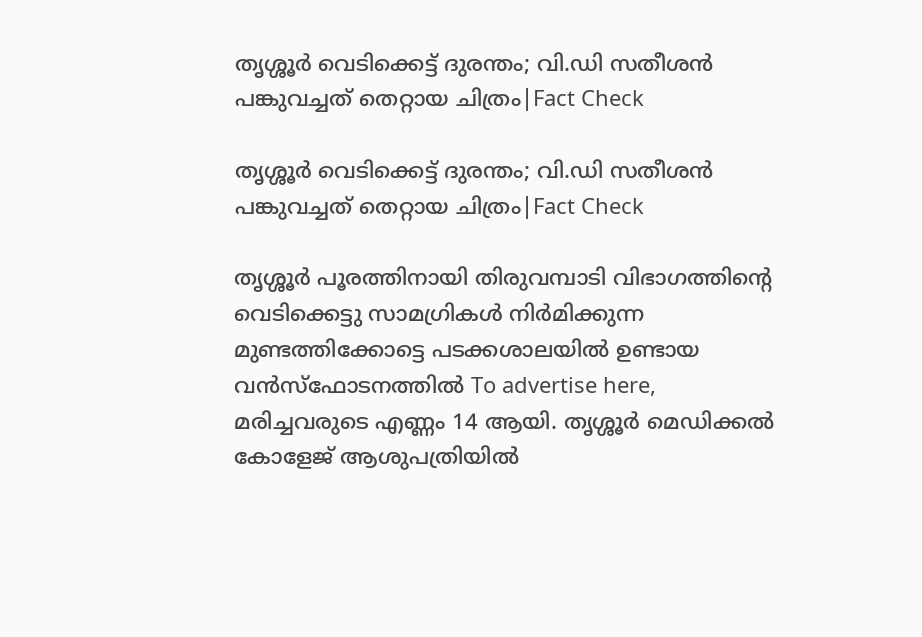തൃശ്ശൂർ വെടിക്കെട്ട് ദുരന്തം; വി.ഡി സതീശൻ പങ്കുവച്ചത് തെറ്റായ ചിത്രം|Fact Check

തൃശ്ശൂർ വെടിക്കെട്ട് ദുരന്തം; വി.ഡി സതീശൻ പങ്കുവച്ചത് തെറ്റായ ചിത്രം|Fact Check

തൃശ്ശൂർ പൂരത്തിനായി തിരുവമ്പാടി വിഭാഗത്തിന്റെ വെടിക്കെട്ടു സാമഗ്രികൾ നിർമിക്കുന്ന മുണ്ടത്തിക്കോട്ടെ പടക്കശാലയിൽ ഉണ്ടായ വൻസ്‌ഫോടനത്തിൽ To advertise here, മരിച്ചവരുടെ എണ്ണം 14 ആയി. തൃശ്ശൂർ മെഡിക്കൽ കോളേജ് ആശുപത്രിയിൽ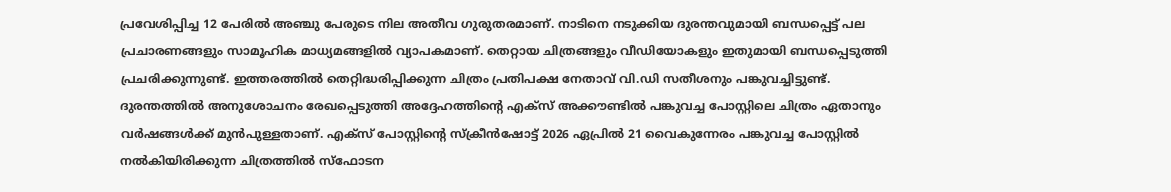പ്രവേശിപ്പിച്ച 12 പേരിൽ അഞ്ചു പേരുടെ നില അതീവ ഗുരുതരമാണ്. നാടിനെ നടുക്കിയ ദുരന്തവുമായി ബന്ധപ്പെട്ട് പല പ്രചാരണങ്ങളും സാമൂഹിക മാധ്യമങ്ങളിൽ വ്യാപകമാണ്. തെറ്റായ ചിത്രങ്ങളും വീഡിയോകളും ഇതുമായി ബന്ധപ്പെടുത്തി പ്രചരിക്കുന്നുണ്ട്. ഇത്തരത്തിൽ തെറ്റിദ്ധരിപ്പിക്കുന്ന ചിത്രം പ്രതിപക്ഷ നേതാവ് വി.ഡി സതീശനും പങ്കുവച്ചിട്ടുണ്ട്. ദുരന്തത്തിൽ അനുശോചനം രേഖപ്പെടുത്തി അദ്ദേഹത്തിന്‍റെ എക്സ് അക്കൗണ്ടിൽ പങ്കുവച്ച പോസ്റ്റിലെ ചിത്രം ഏതാനും വർഷങ്ങൾക്ക് മുൻപുള്ളതാണ്. എക്സ് പോസ്റ്റിന്‍റെ സ്ക്രീൻഷോട്ട് 2026 ഏപ്രിൽ 21 വൈകുന്നേരം പങ്കുവച്ച പോസ്റ്റിൽ നൽകിയിരിക്കുന്ന ചിത്രത്തിൽ സ്ഫോടന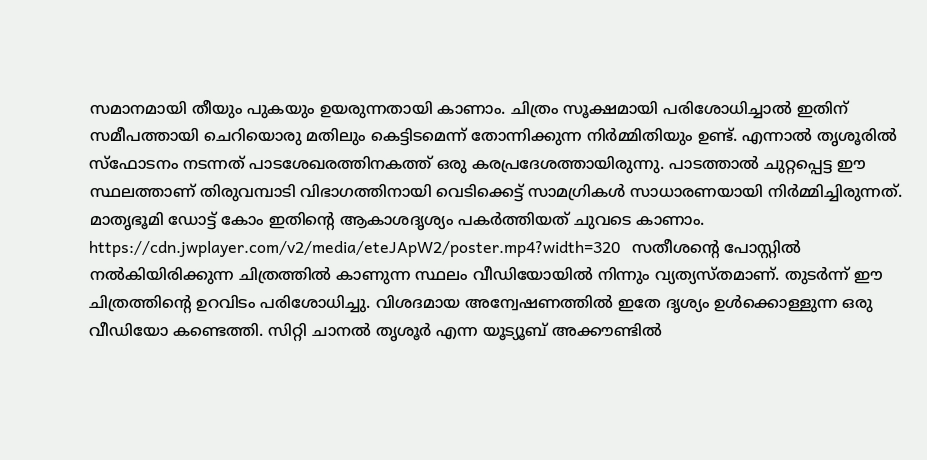സമാനമായി തീയും പുകയും ഉയരുന്നതായി കാണാം. ചിത്രം സൂക്ഷമായി പരിശോധിച്ചാൽ ഇതിന് സമീപത്തായി ചെറിയൊരു മതിലും കെട്ടിടമെന്ന് തോന്നിക്കുന്ന നിർമ്മിതിയും ഉണ്ട്. എന്നാൽ തൃശൂരിൽ സ്ഫോടനം നടന്നത് പാടശേഖരത്തിനകത്ത് ഒരു കരപ്രദേശത്തായിരുന്നു. പാടത്താൽ ചുറ്റപ്പെട്ട ഈ സ്ഥലത്താണ് തിരുവമ്പാടി വിഭാഗത്തിനായി വെടിക്കെട്ട് സാമഗ്രികൾ സാധാരണയായി നിർമ്മിച്ചിരുന്നത്. മാതൃഭൂമി ഡോട്ട് കോം ഇതിന്‍റെ ആകാശദൃശ്യം പകർത്തിയത് ചുവടെ കാണാം. https://cdn.jwplayer.com/v2/media/eteJApW2/poster.mp4?width=320   സതീശന്‍റെ പോസ്റ്റിൽ നൽകിയിരിക്കുന്ന ചിത്രത്തിൽ കാണുന്ന സ്ഥലം വീഡിയോയിൽ നിന്നും വ്യത്യസ്തമാണ്. തുടർന്ന് ഈ ചിത്രത്തിന്‍റെ ഉറവിടം പരിശോധിച്ചു. വിശദമായ അന്വേഷണത്തിൽ ഇതേ ദൃശ്യം ഉൾക്കൊള്ളുന്ന ഒരു വീഡിയോ കണ്ടെത്തി. സിറ്റി ചാനൽ തൃശൂർ എന്ന യൂട്യൂബ് അക്കൗണ്ടിൽ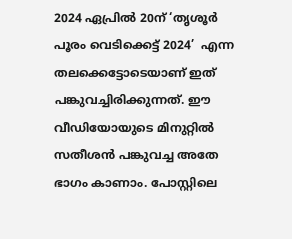2024 ഏപ്രിൽ 20ന് ‘തൃശൂർ പൂരം വെടിക്കെട്ട് 2024’  എന്ന തലക്കെട്ടോടെയാണ് ഇത് പങ്കുവച്ചിരിക്കുന്നത്. ഈ വീഡിയോയുടെ മിനുറ്റിൽ സതീശൻ പങ്കുവച്ച അതേ ഭാഗം കാണാം. പോസ്റ്റിലെ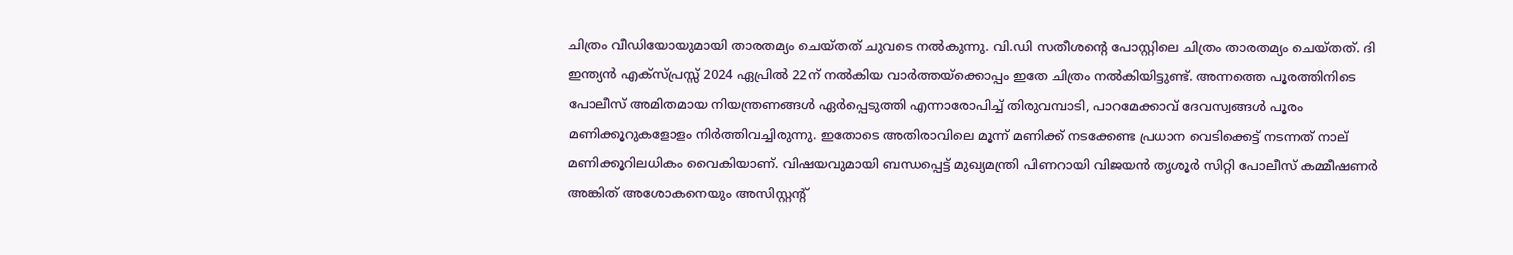ചിത്രം വീഡിയോയുമായി താരതമ്യം ചെയ്തത് ചുവടെ നൽകുന്നു. വി.ഡി സതീശന്‍റെ പോസ്റ്റിലെ ചിത്രം താരതമ്യം ചെയ്തത്. ദി ഇന്ത്യൻ എക്സ്പ്രസ്സ് 2024 ഏപ്രിൽ 22ന് നൽകിയ വാർത്തയ്‌ക്കൊപ്പം ഇതേ ചിത്രം നൽകിയിട്ടുണ്ട്. അന്നത്തെ പൂരത്തിനിടെ പോലീസ് അമിതമായ നിയന്ത്രണങ്ങൾ ഏർപ്പെടുത്തി എന്നാരോപിച്ച് തിരുവമ്പാടി, പാറമേക്കാവ് ദേവസ്വങ്ങൾ പൂരം മണിക്കൂറുകളോളം നിർത്തിവച്ചിരുന്നു. ഇതോടെ അതിരാവിലെ മൂന്ന് മണിക്ക് നടക്കേണ്ട പ്രധാന വെടിക്കെട്ട് നടന്നത് നാല് മണിക്കൂറിലധികം വൈകിയാണ്. വിഷയവുമായി ബന്ധപ്പെട്ട് മുഖ്യമന്ത്രി പിണറായി വിജയൻ തൃശൂർ സിറ്റി പോലീസ് കമ്മീഷണർ അങ്കിത് അശോകനെയും അസിസ്റ്റന്റ്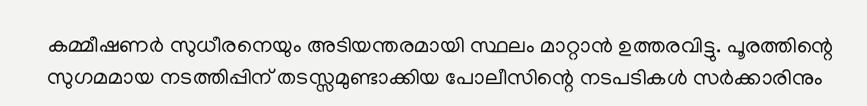കമ്മീഷണർ സുധീരനെയും അടിയന്തരമായി സ്ഥലം മാറ്റാൻ ഉത്തരവിട്ടു. പൂരത്തിന്റെ സുഗമമായ നടത്തിപ്പിന് തടസ്സമുണ്ടാക്കിയ പോലീസിന്റെ നടപടികൾ സർക്കാരിനും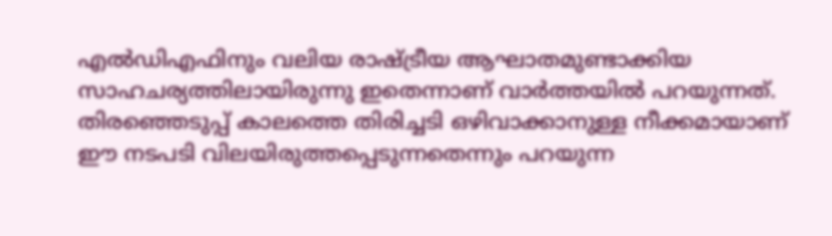എൽഡിഎഫിനും വലിയ രാഷ്ട്രീയ ആഘാതമുണ്ടാക്കിയ സാഹചര്യത്തിലായിരുന്നു ഇതെന്നാണ് വാർത്തയിൽ പറയുന്നത്. തിരഞ്ഞെടുപ്പ് കാലത്തെ തിരിച്ചടി ഒഴിവാക്കാനുള്ള നീക്കമായാണ് ഈ നടപടി വിലയിരുത്തപ്പെടുന്നതെന്നും പറയുന്ന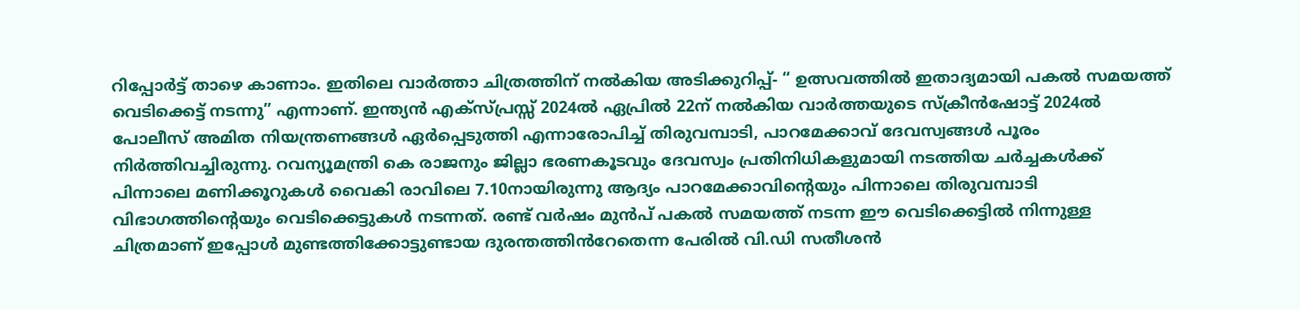റിപ്പോർട്ട് താഴെ കാണാം. ഇതിലെ വാർത്താ ചിത്രത്തിന് നൽകിയ അടിക്കുറിപ്പ്- “ ഉത്സവത്തിൽ ഇതാദ്യമായി പകൽ സമയത്ത് വെടിക്കെട്ട് നടന്നു” എന്നാണ്. ഇന്ത്യൻ എക്സ്പ്രസ്സ് 2024ൽ ഏപ്രിൽ 22ന് നൽകിയ വാർത്തയുടെ സ്ക്രീൻഷോട്ട് 2024ൽ പോലീസ് അമിത നിയന്ത്രണങ്ങൾ ഏർപ്പെടുത്തി എന്നാരോപിച്ച് തിരുവമ്പാടി, പാറമേക്കാവ് ദേവസ്വങ്ങൾ പൂരം നിർത്തിവച്ചിരുന്നു. റവന്യൂമന്ത്രി കെ രാജനും ജില്ലാ ഭരണകൂടവും ദേവസ്വം പ്രതിനിധികളുമായി നടത്തിയ ചർച്ചകൾക്ക് പിന്നാലെ മണിക്കൂറുകൾ വൈകി രാവിലെ 7.10നായിരുന്നു ആദ്യം പാറമേക്കാവിന്‍റെയും പിന്നാലെ തിരുവമ്പാടി വിഭാഗത്തിൻ്റെയും വെടിക്കെട്ടുകൾ നടന്നത്. രണ്ട് വർഷം മുൻപ് പകൽ സമയത്ത് നടന്ന ഈ വെടിക്കെട്ടിൽ നിന്നുള്ള ചിത്രമാണ് ഇപ്പോൾ മുണ്ടത്തിക്കോട്ടുണ്ടായ ദുരന്തത്തിൻറേതെന്ന പേരിൽ വി.ഡി സതീശൻ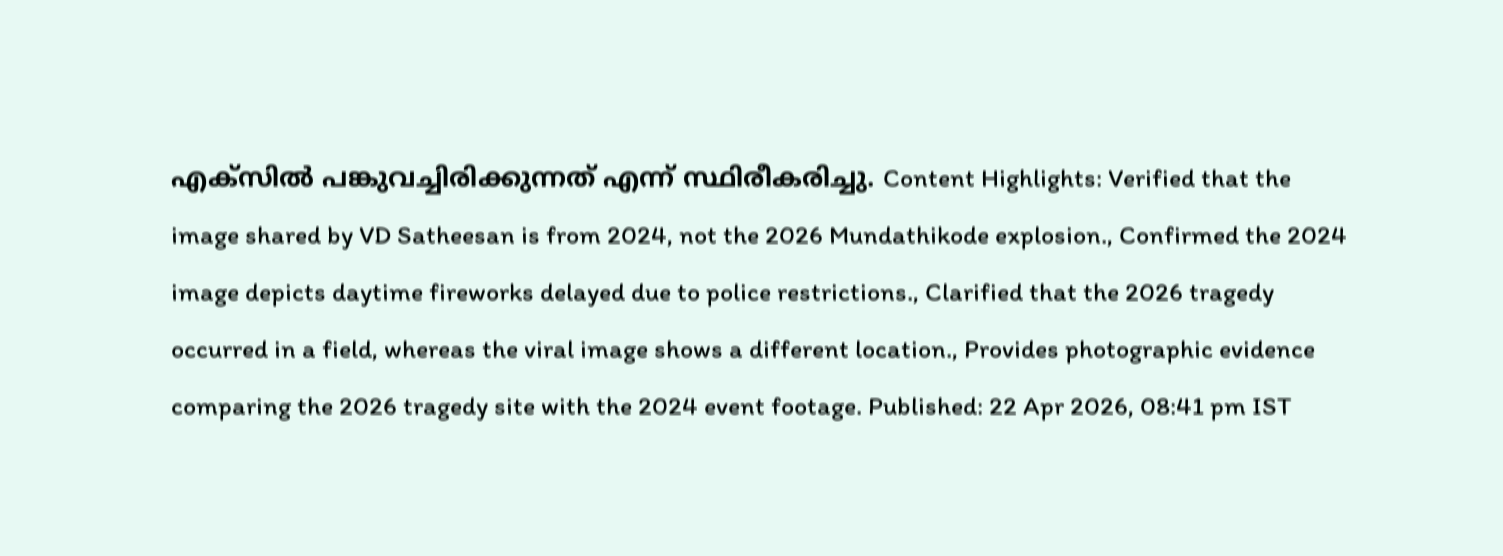എക്സിൽ പങ്കുവച്ചിരിക്കുന്നത് എന്ന് സ്ഥിരീകരിച്ചു. Content Highlights: Verified that the image shared by VD Satheesan is from 2024, not the 2026 Mundathikode explosion., Confirmed the 2024 image depicts daytime fireworks delayed due to police restrictions., Clarified that the 2026 tragedy occurred in a field, whereas the viral image shows a different location., Provides photographic evidence comparing the 2026 tragedy site with the 2024 event footage. Published: 22 Apr 2026, 08:41 pm IST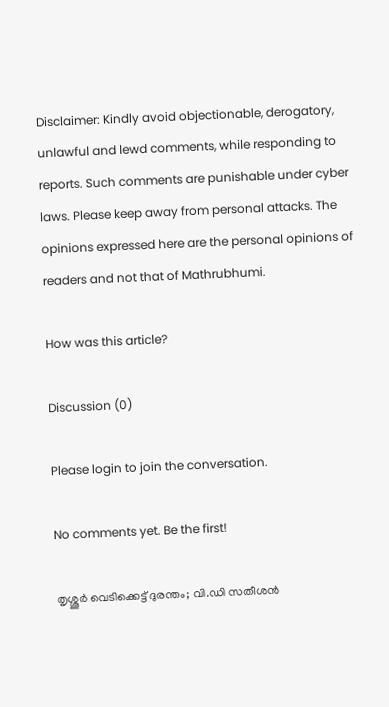Disclaimer: Kindly avoid objectionable, derogatory, unlawful and lewd comments, while responding to reports. Such comments are punishable under cyber laws. Please keep away from personal attacks. The opinions expressed here are the personal opinions of readers and not that of Mathrubhumi.

How was this article?

Discussion (0)

Please login to join the conversation.

No comments yet. Be the first!

തൃശ്ശൂർ വെടിക്കെട്ട് ദുരന്തം; വി.ഡി സതീശൻ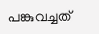പങ്കുവച്ചത്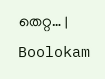തെറ്റ… | Boolokam